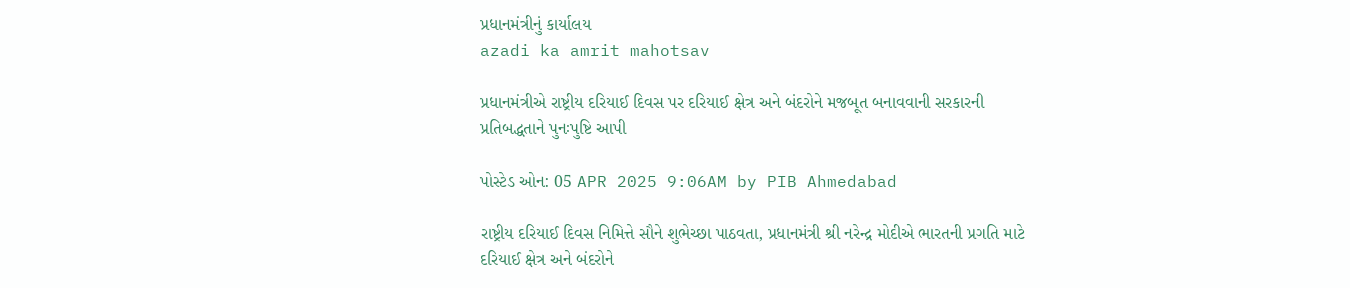પ્રધાનમંત્રીનું કાર્યાલય
azadi ka amrit mahotsav

પ્રધાનમંત્રીએ રાષ્ટ્રીય દરિયાઈ દિવસ પર દરિયાઈ ક્ષેત્ર અને બંદરોને મજબૂત બનાવવાની સરકારની પ્રતિબદ્ધતાને પુનઃપુષ્ટિ આપી

પોસ્ટેડ ઓન: 05 APR 2025 9:06AM by PIB Ahmedabad

રાષ્ટ્રીય દરિયાઈ દિવસ નિમિત્તે સૌને શુભેચ્છા પાઠવતા, પ્રધાનમંત્રી શ્રી નરેન્દ્ર મોદીએ ભારતની પ્રગતિ માટે દરિયાઈ ક્ષેત્ર અને બંદરોને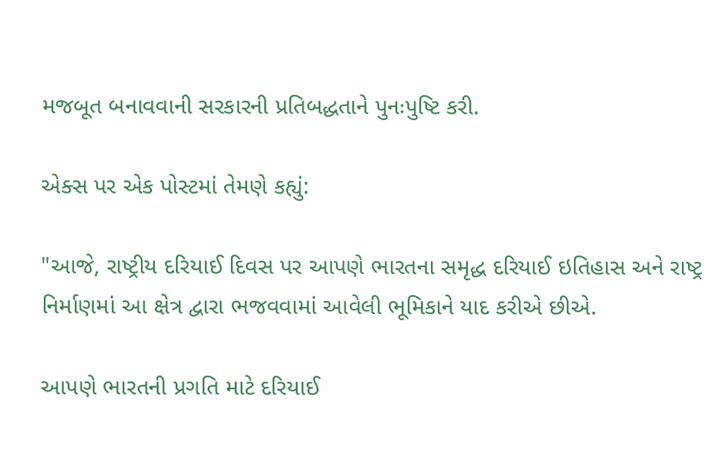મજબૂત બનાવવાની સરકારની પ્રતિબદ્ધતાને પુનઃપુષ્ટિ કરી.

એક્સ પર એક પોસ્ટમાં તેમણે કહ્યું:

"આજે, રાષ્ટ્રીય દરિયાઈ દિવસ પર આપણે ભારતના સમૃદ્ધ દરિયાઈ ઇતિહાસ અને રાષ્ટ્ર નિર્માણમાં આ ક્ષેત્ર દ્વારા ભજવવામાં આવેલી ભૂમિકાને યાદ કરીએ છીએ.

આપણે ભારતની પ્રગતિ માટે દરિયાઈ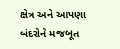ક્ષેત્ર અને આપણા બંદરોને મજબૂત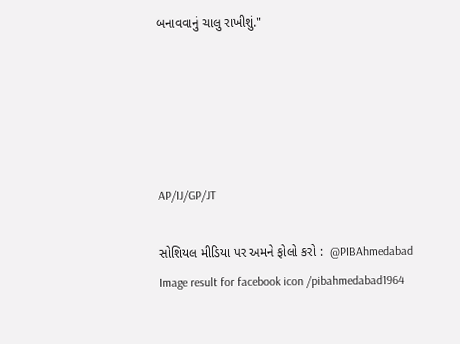બનાવવાનું ચાલુ રાખીશું."





AP/IJ/GP/JT

સોશિયલ મીડિયા પર અમને ફોલો કરો :  @PIBAhmedabad   Image result for facebook icon /pibahmedabad1964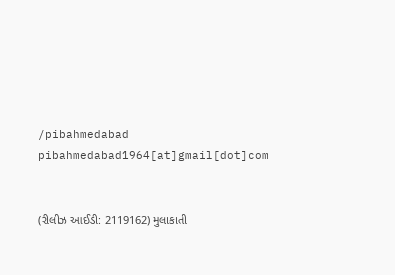/pibahmedabad  pibahmedabad1964[at]gmail[dot]com


(રીલીઝ આઈડી: 2119162) મુલાકાતી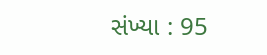સંખ્યા : 95